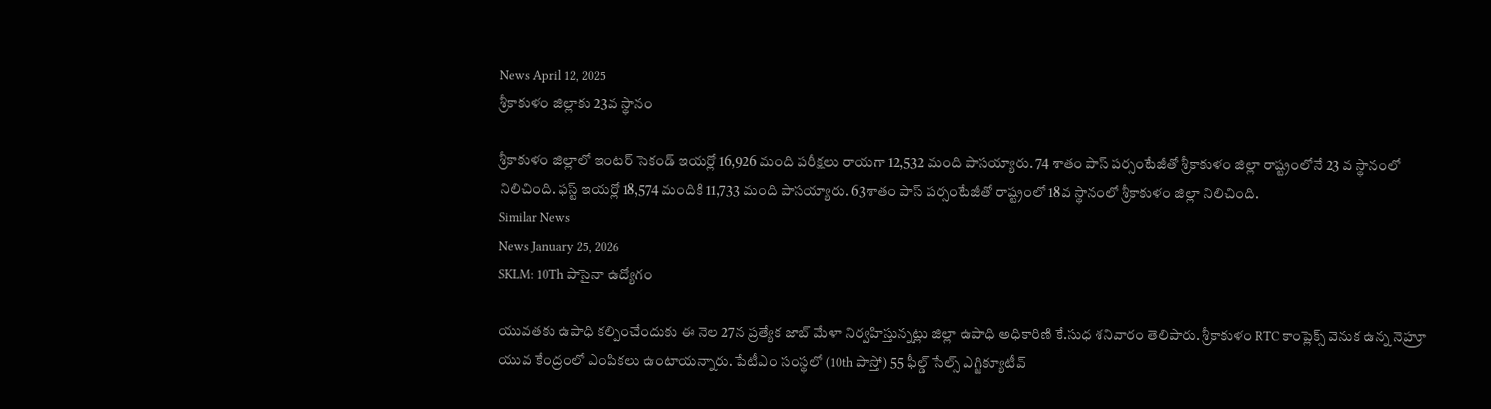News April 12, 2025
శ్రీకాకుళం జిల్లాకు 23వ స్థానం

శ్రీకాకుళం జిల్లాలో ఇంటర్ సెకండ్ ఇయర్లో 16,926 మంది పరీక్షలు రాయగా 12,532 మంది పాసయ్యారు. 74 శాతం పాస్ పర్సంటేజీతో శ్రీకాకుళం జిల్లా రాష్ట్రంలోనే 23 వ స్థానంలో నిలిచింది. ఫస్ట్ ఇయర్లో 18,574 మందికి 11,733 మంది పాసయ్యారు. 63శాతం పాస్ పర్సంటేజీతో రాష్ట్రంలో 18వ స్థానంలో శ్రీకాకుళం జిల్లా నిలిచింది.
Similar News
News January 25, 2026
SKLM: 10Th పాసైనా ఉద్యోగం

యువతకు ఉపాధి కల్పించేందుకు ఈ నెల 27న ప్రత్యేక జాబ్ మేళా నిర్వహిస్తున్నట్లు జిల్లా ఉపాధి అధికారిణి కే.సుధ శనివారం తెలిపారు. శ్రీకాకుళం RTC కాంప్లెక్స్ వెనుక ఉన్న నెహ్రూ యువ కేంద్రంలో ఎంపికలు ఉంటాయన్నారు. పేటీఎం సంస్థలో (10th పాస్తో) 55 ఫీల్డ్ సేల్స్ ఎగ్జిక్యూటీవ్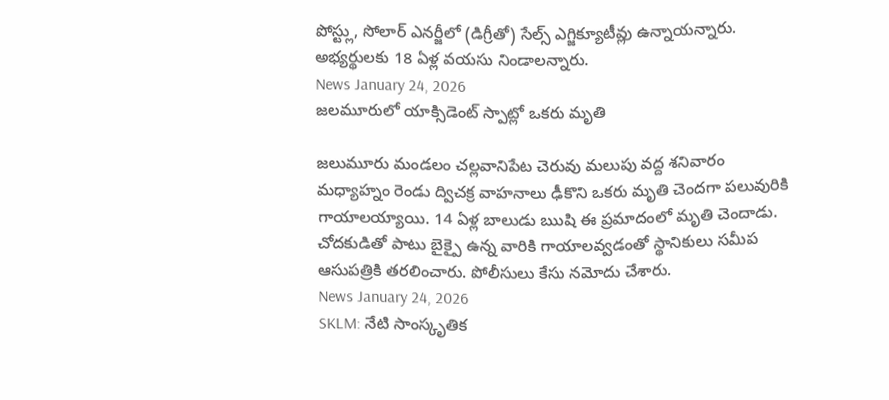పోస్ట్లు, సోలార్ ఎనర్జీలో (డిగ్రీతో) సేల్స్ ఎగ్జిక్యూటీవ్లు ఉన్నాయన్నారు. అభ్యర్థులకు 18 ఏళ్ల వయసు నిండాలన్నారు.
News January 24, 2026
జలమూరులో యాక్సిడెంట్ స్పాట్లో ఒకరు మృతి

జలుమూరు మండలం చల్లవానిపేట చెరువు మలుపు వద్ద శనివారం మధ్యాహ్నం రెండు ద్విచక్ర వాహనాలు ఢీకొని ఒకరు మృతి చెందగా పలువురికి గాయాలయ్యాయి. 14 ఏళ్ల బాలుడు ఋషి ఈ ప్రమాదంలో మృతి చెందాడు. చోదకుడితో పాటు బైక్పై ఉన్న వారికి గాయాలవ్వడంతో స్థానికులు సమీప ఆసుపత్రికి తరలించారు. పోలీసులు కేసు నమోదు చేశారు.
News January 24, 2026
SKLM: నేటి సాంస్కృతిక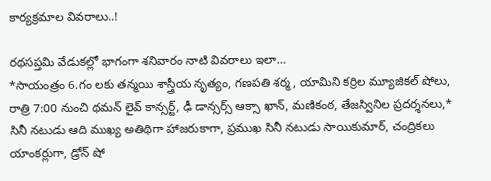కార్యక్రమాల వివరాలు..!

రథసప్తమి వేడుకల్లో భాగంగా శనివారం నాటి వివరాలు ఇలా…
*సాయంత్రం 6.గం లకు తన్మయి శాస్త్రీయ నృత్యం, గణపతి శర్మ, యామిని కర్రిల మ్యూజికల్ షోలు,
రాత్రి 7:00 నుంచి థమన్ లైవ్ కాన్సర్ట్, ఢీ డాన్సర్స్ ఆక్సా ఖాన్, మణికంఠ, తేజస్వినిల ప్రదర్శనలు,* సినీ నటుడు ఆది ముఖ్య అతిథిగా హాజరుకాగా, ప్రముఖ సినీ నటుడు సాయికుమార్, చంద్రికలు యాంకర్లుగా, డ్రోన్ షో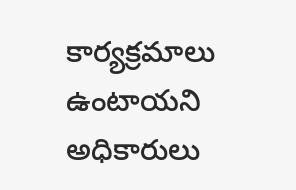కార్యక్రమాలు ఉంటాయని అధికారులు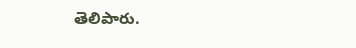తెలిపారు.